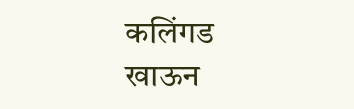कलिंगड खाऊन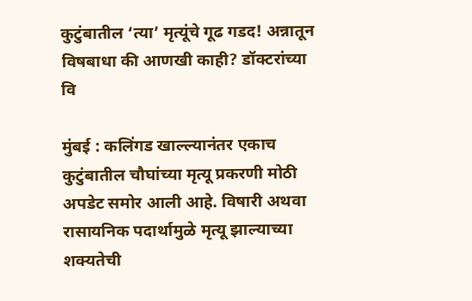कुटुंबातील ‘त्या’ मृत्यूंचे गूढ गडद! अन्नातून विषबाधा की आणखी काही? डॉक्टरांच्या वि

मुंबई : कलिंगड खाल्ल्यानंतर एकाच कुटुंबातील चौघांच्या मृत्यू प्रकरणी मोठी अपडेट समोर आली आहे. विषारी अथवा रासायनिक पदार्थामुळे मृत्यू झाल्याच्या शक्यतेची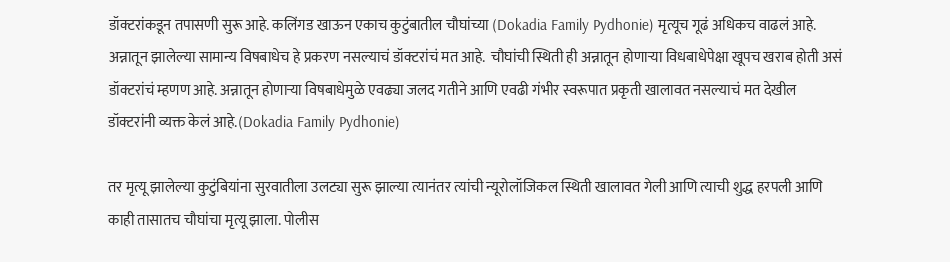डॉक्टरांकडून तपासणी सुरू आहे. कलिंगड खाऊन एकाच कुटुंबातील चौघांच्या (Dokadia Family Pydhonie) मृत्यूच गूढं अधिकच वाढलं आहे. अन्नातून झालेल्या सामान्य विषबाधेच हे प्रकरण नसल्याचं डॉक्टरांचं मत आहे.  चौघांची स्थिती ही अन्नातून होणाऱ्या विधबाधेपेक्षा खूपच खराब होती असं डॉक्टरांचं म्हणण आहे. अन्नातून होणाऱ्या विषबाधेमुळे एवढ्या जलद गतीने आणि एवढी गंभीर स्वरूपात प्रकृती खालावत नसल्याचं मत देखील डॉक्टरांनी व्यक्त केलं आहे.(Dokadia Family Pydhonie)

तर मृत्यू झालेल्या कुटुंबियांना सुरवातीला उलट्या सुरू झाल्या त्यानंतर त्यांची न्यूरोलॉजिकल स्थिती खालावत गेली आणि त्याची शुद्ध हरपली आणि काही तासातच चौघांचा मृत्यू झाला. पोलीस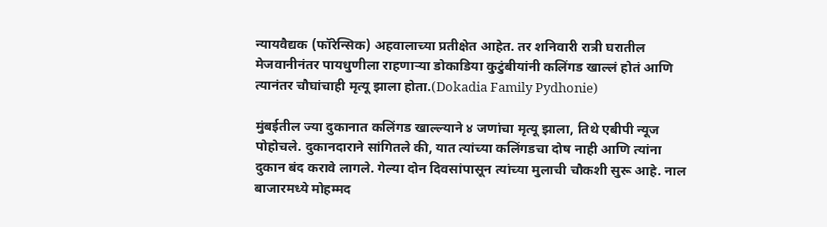न्यायवैद्यक (फॉरेन्सिक) अहवालाच्या प्रतीक्षेत आहेत. तर शनिवारी रात्री घरातील मेजवानीनंतर पायधुणीला राहणाऱ्या डोकाडिया कुटुंबीयांनी कलिंगड खाल्लं होतं आणि त्यानंतर चौघांचाही मृत्यू झाला होता.(Dokadia Family Pydhonie)

मुंबईतील ज्या दुकानात कलिंगड खाल्ल्याने ४ जणांचा मृत्यू झाला, तिथे एबीपी न्यूज पोहोचले. दुकानदाराने सांगितले की, यात त्यांच्या कलिंगडचा दोष नाही आणि त्यांना दुकान बंद करावे लागले. गेल्या दोन दिवसांपासून त्यांच्या मुलाची चौकशी सुरू आहे. नाल बाजारमध्ये मोहम्मद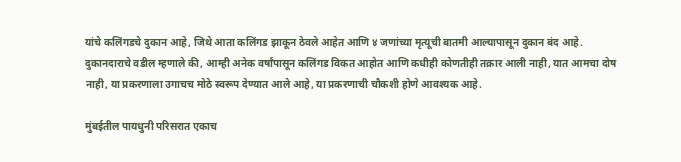यांचे कलिंगडचे दुकान आहे, जिथे आता कलिंगड झाकून ठेवले आहेत आणि ४ जणांच्या मृत्यूची बातमी आल्यापासून दुकान बंद आहे. दुकानदाराचे वडील म्हणाले की, आम्ही अनेक वर्षांपासून कलिंगड विकत आहोत आणि कधीही कोणतीही तक्रार आली नाही, यात आमचा दोष नाही, या प्रकरणाला उगाचच मोठे स्वरूप देण्यात आले आहे, या प्रकरणाची चौकशी होणे आवश्यक आहे.

मुंबईतील पायधुनी परिसरात एकाच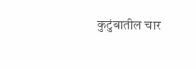कुटुंबातील चार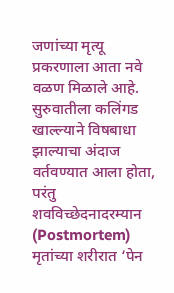जणांच्या मृत्यू प्रकरणाला आता नवे वळण मिळाले आहे. सुरुवातीला कलिंगड खाल्ल्याने विषबाधा झाल्याचा अंदाज वर्तवण्यात आला होता, परंतु शवविच्छेदनादरम्यान (Postmortem) मृतांच्या शरीरात ‘पेन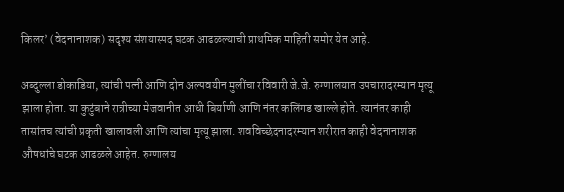किलर’ (वेदनानाशक) सदृश्य संशयास्पद घटक आढळल्याची प्राथमिक माहिती समोर येत आहे.

अब्दुल्ला डोकाडिया, त्यांची पत्नी आणि दोन अल्पवयीन मुलींचा रविवारी जे.जे. रुग्णालयात उपचारादरम्यान मृत्यू झाला होता. या कुटुंबाने रात्रीच्या मेजवानीत आधी बिर्याणी आणि नंतर कलिंगड खाल्ले होते. त्यानंतर काही तासांतच त्यांची प्रकृती खालावली आणि त्यांचा मृत्यू झाला. शवविच्छेदनादरम्यान शरीरात काही वेदनानाशक औषधांचे घटक आढळले आहेत. रुग्णालय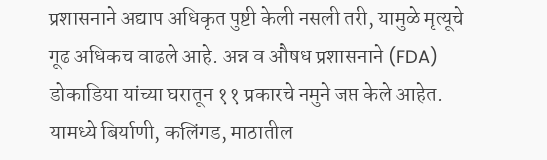प्रशासनाने अद्याप अधिकृत पुष्टी केली नसली तरी, यामुळे मृत्यूचे गूढ अधिकच वाढले आहे. अन्न व औषध प्रशासनाने (FDA) डोकाडिया यांच्या घरातून ११ प्रकारचे नमुने जप्त केले आहेत. यामध्ये बिर्याणी, कलिंगड, माठातील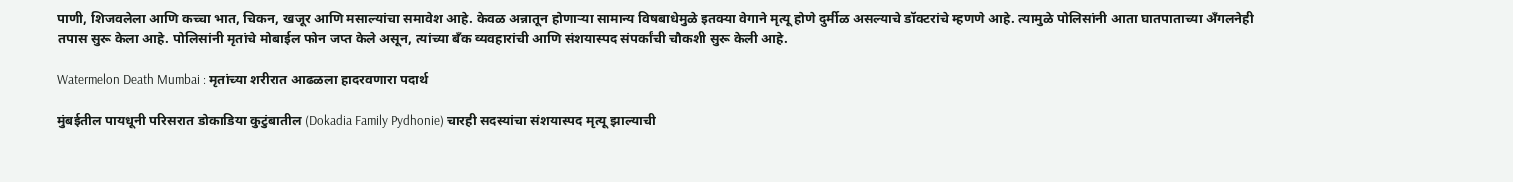पाणी, शिजवलेला आणि कच्चा भात, चिकन, खजूर आणि मसाल्यांचा समावेश आहे. केवळ अन्नातून होणाऱ्या सामान्य विषबाधेमुळे इतक्या वेगाने मृत्यू होणे दुर्मीळ असल्याचे डॉक्टरांचे म्हणणे आहे. त्यामुळे पोलिसांनी आता घातपाताच्या अँगलनेही तपास सुरू केला आहे. पोलिसांनी मृतांचे मोबाईल फोन जप्त केले असून, त्यांच्या बँक व्यवहारांची आणि संशयास्पद संपर्कांची चौकशी सुरू केली आहे.

Watermelon Death Mumbai : मृतांच्या शरीरात आढळला हादरवणारा पदार्थ

मुंबईतील पायधूनी परिसरात डोकाडिया कुटुंबातील (Dokadia Family Pydhonie) चारही सदस्यांचा संशयास्पद मृत्यू झाल्याची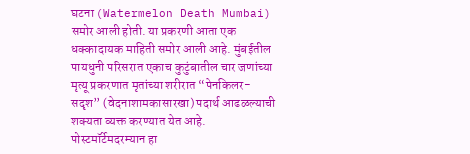घटना (Watermelon Death Mumbai) समोर आली होती. या प्रकरणी आता एक धक्कादायक माहिती समोर आली आहे. मुंबईतील पायधुनी परिसरात एकाच कुटुंबातील चार जणांच्या मृत्यू प्रकरणात मृतांच्या शरीरात “पेनकिलर-सदृश” (वेदनाशामकासारखा) पदार्थ आढळल्याची शक्यता व्यक्त करण्यात येत आहे. पोस्टमॉर्टेमदरम्यान हा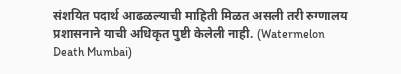संशयित पदार्थ आढळल्याची माहिती मिळत असली तरी रुग्णालय प्रशासनाने याची अधिकृत पुष्टी केलेली नाही. (Watermelon Death Mumbai)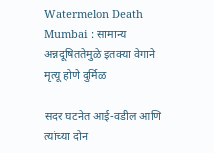Watermelon Death Mumbai : सामान्य अन्नदूषिततेमुळे इतक्या वेगाने मृत्यू होणे दुर्मिळ

सदर घटनेत आई-वडील आणि त्यांच्या दोन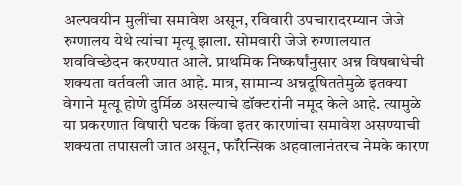अल्पवयीन मुलींचा समावेश असून, रविवारी उपचारादरम्यान जेजे रुग्णालय येथे त्यांचा मृत्यू झाला. सोमवारी जेजे रुग्णालयात शवविच्छेदन करण्यात आले. प्राथमिक निष्कर्षांनुसार अन्न विषबाधेची शक्यता वर्तवली जात आहे. मात्र, सामान्य अन्नदूषिततेमुळे इतक्या वेगाने मृत्यू होणे दुर्मिळ असल्याचे डॉक्टरांनी नमूद केले आहे. त्यामुळे या प्रकरणात विषारी घटक किंवा इतर कारणांचा समावेश असण्याची शक्यता तपासली जात असून, फॉरेन्सिक अहवालानंतरच नेमके कारण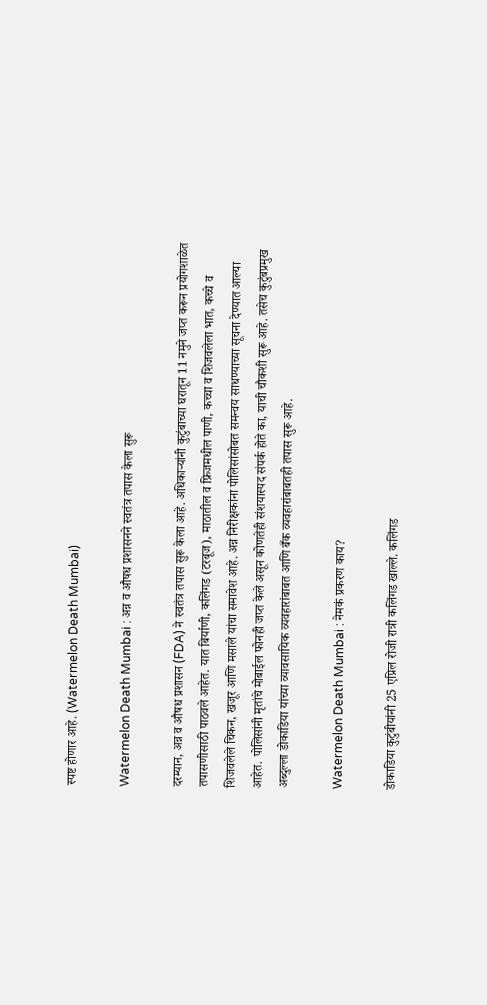स्पष्ट होणार आहे. (Watermelon Death Mumbai)

Watermelon Death Mumbai : अन्न व औषध प्रशासनने स्वतंत्र तपास केला सुरू

दरम्यान, अन्न व औषध प्रशासन (FDA) ने स्वतंत्र तपास सुरू केला आहे. अधिकाऱ्यांनी कुटुंबाच्या घरातून 11 नमुने जप्त करून प्रयोगशाळेत तपासणीसाठी पाठवले आहेत. यात बिर्याणी, कलिंगड (टरबूज), माठातील व फ्रिजमधील पाणी, कच्चा व शिजवलेला भात, कच्चे व शिजवलेले चिकन, खजूर आणि मसाले यांचा समावेश आहे. अन्न निरीक्षकांना पोलिसांसोबत समन्वय साधण्याच्या सूचना देण्यात आल्या आहेत. पोलिसांनी मृतांचे मोबाईल फोनही जप्त केले असून कोणतेही संशयास्पद संपर्क होते का, याची चौकशी सुरू आहे. तसेच कुटुंबप्रमुख अब्दुल्ला डोकाडिया यांच्या व्यावसायिक व्यवहारांबाबत आणि बँक व्यवहारांबाबतही तपास सुरू आहे.

Watermelon Death Mumbai : नेमकं प्रकरण काय?

डोकाडिया कुटुंबीयांनी 25 एप्रिल रोजी रात्री कलिंगड खाल्ले. कलिंगड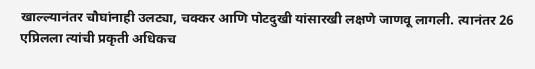खाल्ल्यानंतर चौघांनाही उलट्या, चक्कर आणि पोटदुखी यांसारखी लक्षणे जाणवू लागली. त्यानंतर 26 एप्रिलला त्यांची प्रकृती अधिकच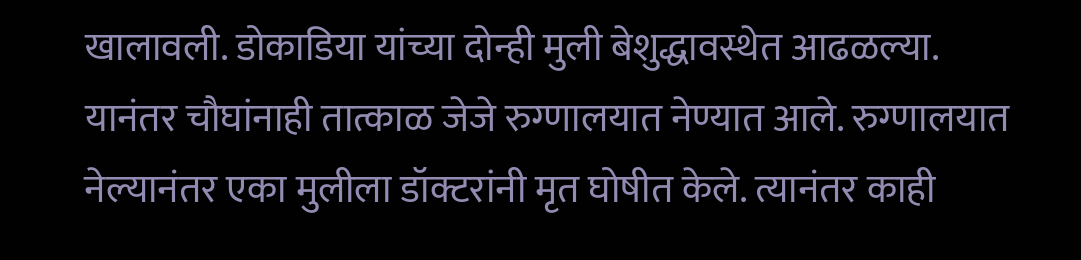खालावली. डोकाडिया यांच्या दोन्ही मुली बेशुद्धावस्थेत आढळल्या. यानंतर चौघांनाही तात्काळ जेजे रुग्णालयात नेण्यात आले. रुग्णालयात नेल्यानंतर एका मुलीला डॉक्टरांनी मृत घोषीत केले. त्यानंतर काही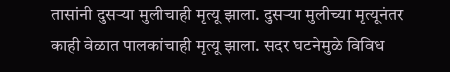तासांनी दुसऱ्या मुलीचाही मृत्यू झाला. दुसऱ्या मुलीच्या मृत्यूनंतर काही वेळात पालकांचाही मृत्यू झाला. सदर घटनेमुळे विविध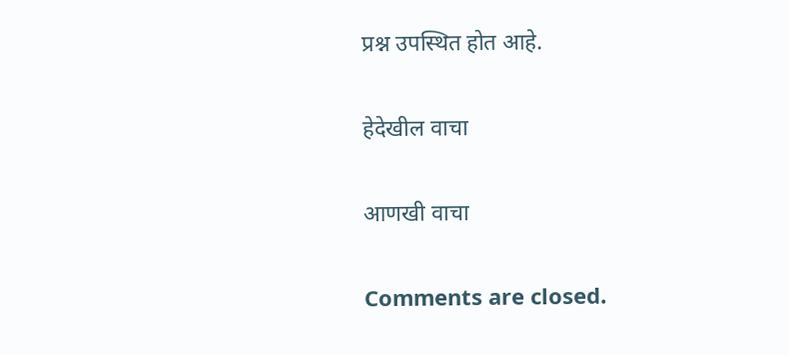प्रश्न उपस्थित होत आहे.

हेदेखील वाचा

आणखी वाचा

Comments are closed.